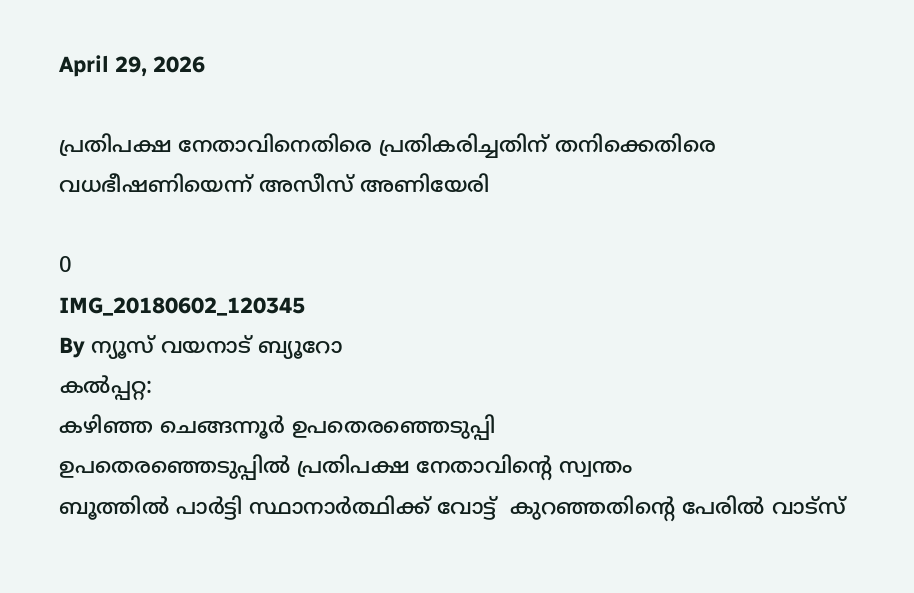April 29, 2026

പ്രതിപക്ഷ നേതാവിനെതിരെ പ്രതികരിച്ചതിന് തനിക്കെതിരെ വധഭീഷണിയെന്ന് അസീസ് അണിയേരി

0
IMG_20180602_120345
By ന്യൂസ് വയനാട് ബ്യൂറോ
കൽപ്പറ്റ:
കഴിഞ്ഞ ചെങ്ങന്നൂർ ഉപതെരഞ്ഞെടുപ്പി
ഉപതെരഞ്ഞെടുപ്പിൽ പ്രതിപക്ഷ നേതാവിന്റെ സ്വന്തം
ബൂത്തിൽ പാർട്ടി സ്ഥാനാർത്ഥിക്ക് വോട്ട്  കുറഞ്ഞതിന്റെ പേരിൽ വാട്സ്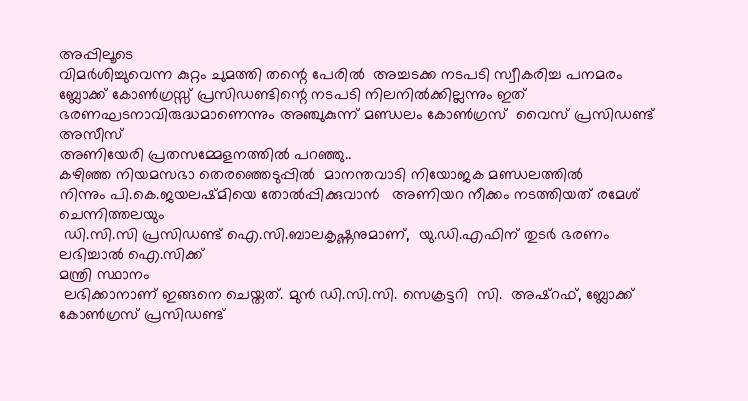അപ്പിലൂടെ
വിമർശിച്ചുവെന്ന കുറ്റം ചുമത്തി തന്റെ പേരിൽ  അച്ചടക്ക നടപടി സ്വീകരിച്ച പനമരം
ബ്ലോക്ക് കോൺഗ്രസ്സ് പ്രസിഡണ്ടിന്റെ നടപടി നിലനിൽക്കില്ലന്നും ഇത് ഭരണഘടനാവിരുദ്ധമാണെന്നും അഞ്ചുകുന്ന് മണ്ഡലം കോൺഗ്രസ്  വൈസ് പ്രസിഡണ്ട് അസീസ്
അണിയേരി പ്രതസമ്മേളനത്തിൽ പറഞ്ഞു..
കഴിഞ്ഞ നിയമസഭാ തെരഞ്ഞെടുപ്പിൽ  മാനന്തവാടി നിയോജക മണ്ഡലത്തിൽ
നിന്നും പി.കെ.ജയലഷ്മിയെ തോൽപ്പിക്കുവാൻ   അണിയറ നീക്കം നടത്തിയത് രമേശ് ചെന്നിത്തലയും
 ഡി.സി.സി പ്രസിഡണ്ട് ഐ.സി.ബാലകൃഷ്ണനുമാണ്,  യു.ഡി.എഫിന് തുടർ ഭരണം ലഭിച്ചാൽ ഐ.സിക്ക്
മന്ത്രി സ്ഥാനം
 ലഭിക്കാനാണ് ഇങ്ങനെ ചെയ്തത്. മുൻ ഡി.സി.സി. സെക്രട്ടറി  സി.  അഷ്റഫ്, ബ്ലോക്ക് കോൺഗ്രസ് പ്രസിഡണ്ട്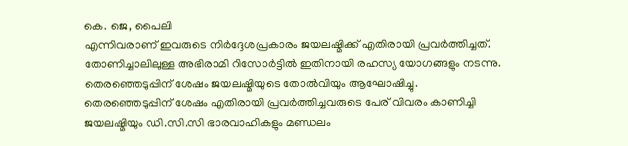കെ. ജെ, പൈലി
എന്നിവരാണ് ഇവരുടെ നിർദ്ദേശപ്രകാരം ജയലഷ്മിക്ക് എതിരായി പ്രവർത്തിച്ചത്.
തോണിച്ചാലിലുള്ള അഭിരാമി റിസോർട്ടിൽ ഇതിനായി രഹസ്യ യോഗങ്ങളും നടന്നു.
തെരഞ്ഞെടുപ്പിന് ശേഷം ജയലഷ്മിയുടെ തോൽവിയും ആഘോഷിച്ചു.
തെരഞ്ഞെടുപ്പിന് ശേഷം എതിരായി പ്രവർത്തിച്ചവരുടെ പേര് വിവരം കാണിച്ചി
ജയലഷ്മിയും ഡി.സി.സി ഭാരവാഹികളും മണ്ഡലം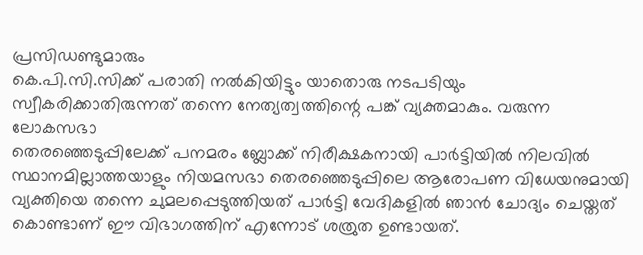പ്രസിഡണ്ടുമാരും
കെ.പി.സി.സിക്ക് പരാതി നൽകിയിട്ടും യാതൊരു നടപടിയും
സ്വീകരിക്കാതിരുന്നത് തന്നെ നേത്യത്വത്തിന്റെ പങ്ക് വ്യക്തമാകും. വരുന്ന ലോകസഭാ
തെരഞ്ഞെടുപ്പിലേക്ക് പനമരം ബ്ലോക്ക് നിരീക്ഷകനായി പാർട്ടിയിൽ നിലവിൽ
സ്ഥാനമില്ലാത്തയാളും നിയമസഭാ തെരഞ്ഞെടുപ്പിലെ ആരോപണ വിധേയനുമായി
വ്യക്തിയെ തന്നെ ചുമലപ്പെടുത്തിയത് പാർട്ടി വേദികളിൽ ഞാൻ ചോദ്യം ചെയ്തത്
കൊണ്ടാണ് ഈ വിഭാഗത്തിന് എന്നോട് ശത്രുത ഉണ്ടായത്.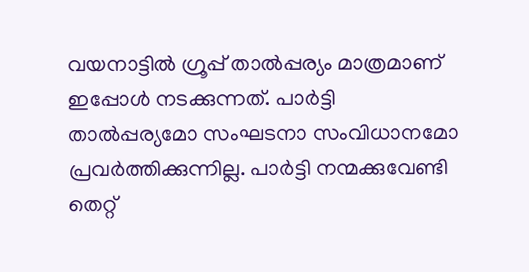വയനാട്ടിൽ ഗ്രൂപ്പ് താൽപ്പര്യം മാത്രമാണ് ഇപ്പോൾ നടക്കുന്നത്. പാർട്ടി
താൽപ്പര്യമോ സംഘടനാ സംവിധാനമോ പ്രവർത്തിക്കുന്നില്ല. പാർട്ടി നന്മക്കുവേണ്ടി
തെറ്റ്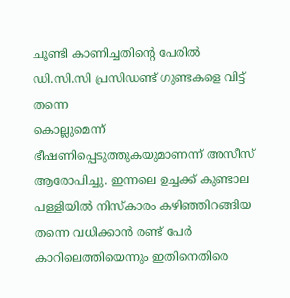ചൂണ്ടി കാണിച്ചതിന്റെ പേരിൽ ഡി.സി.സി പ്രസിഡണ്ട് ഗുണ്ടകളെ വിട്ട് തന്നെ
കൊല്ലുമെന്ന് ഭീഷണിപ്പെടുത്തുകയുമാണന്ന് അസീസ്  ആരോപിച്ചു. ഇന്നലെ ഉച്ചക്ക് കുണ്ടാല പള്ളിയിൽ നിസ്കാരം കഴിഞ്ഞിറങ്ങിയ തന്നെ വധിക്കാൻ രണ്ട് പേർ കാറിലെത്തിയെന്നും ഇതിനെതിരെ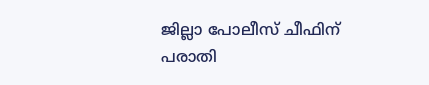ജില്ലാ പോലീസ് ചീഫിന് പരാതി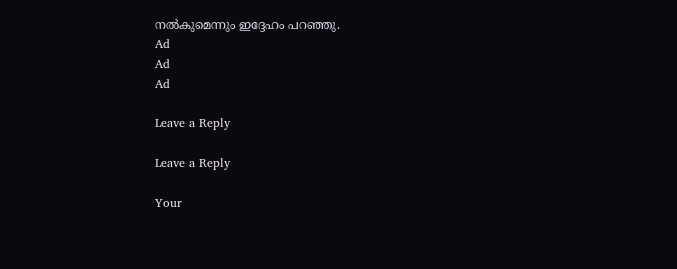നൽകുമെന്നും ഇദ്ദേഹം പറഞ്ഞു.
Ad
Ad
Ad

Leave a Reply

Leave a Reply

Your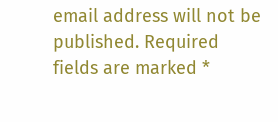email address will not be published. Required fields are marked *